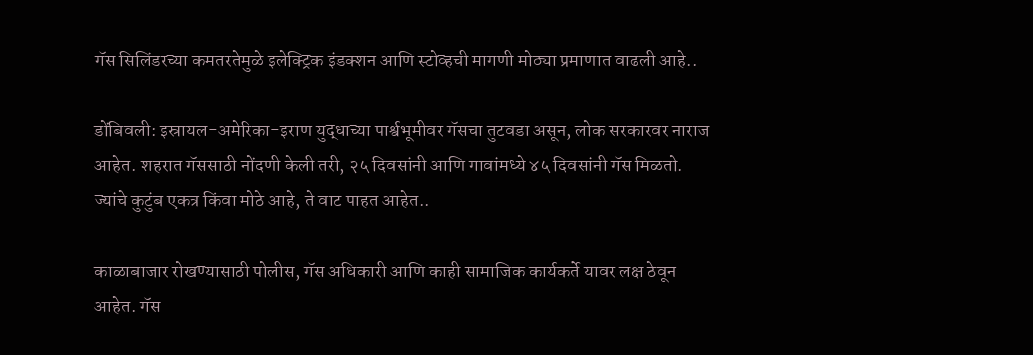गॅस सिलिंडरच्या कमतरतेमुळे इलेक्ट्रिक इंडक्शन आणि स्टोव्हची मागणी मोठ्या प्रमाणात वाढली आहे..

डोंबिवली: इस्रायल-अमेरिका-इराण युद्धाच्या पार्श्वभूमीवर गॅसचा तुटवडा असून, लोक सरकारवर नाराज आहेत. शहरात गॅससाठी नोंदणी केली तरी, २५ दिवसांनी आणि गावांमध्ये ४५ दिवसांनी गॅस मिळतो. ज्यांचे कुटुंब एकत्र किंवा मोठे आहे, ते वाट पाहत आहेत..

काळाबाजार रोखण्यासाठी पोलीस, गॅस अधिकारी आणि काही सामाजिक कार्यकर्ते यावर लक्ष ठेवून आहेत. गॅस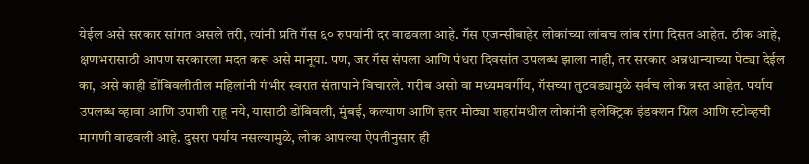येईल असे सरकार सांगत असले तरी, त्यांनी प्रति गॅस ६० रुपयांनी दर वाढवला आहे. गॅस एजन्सीबाहेर लोकांच्या लांबच लांब रांगा दिसत आहेत. ठीक आहे, क्षणभरासाठी आपण सरकारला मदत करू असे मानूया. पण, जर गॅस संपला आणि पंधरा दिवसांत उपलब्ध झाला नाही, तर सरकार अन्नधान्याच्या पेट्या देईल का, असे काही डोंबिवलीतील महिलांनी गंभीर स्वरात संतापाने विचारले. गरीब असो वा मध्यमवर्गीय, गॅसच्या तुटवड्यामुळे सर्वच लोक त्रस्त आहेत. पर्याय उपलब्ध व्हावा आणि उपाशी राहू नये, यासाठी डोंबिवली, मुंबई, कल्याण आणि इतर मोठ्या शहरांमधील लोकांनी इलेक्ट्रिक इंडक्शन ग्रिल आणि स्टोव्हची मागणी वाढवली आहे. दुसरा पर्याय नसल्यामुळे, लोक आपल्या ऐपतीनुसार ही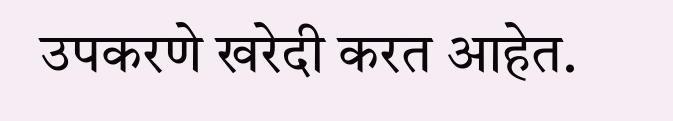उपकरणे खरेदी करत आहेत.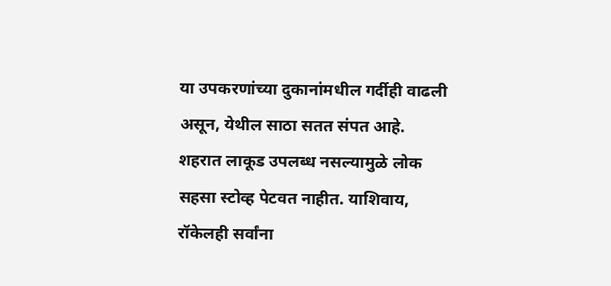या उपकरणांच्या दुकानांमधील गर्दीही वाढली असून, येथील साठा सतत संपत आहे. शहरात लाकूड उपलब्ध नसल्यामुळे लोक सहसा स्टोव्ह पेटवत नाहीत. याशिवाय, रॉकेलही सर्वांना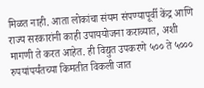मिळत नाही. आता लोकांचा संयम संपण्यापूर्वी केंद्र आणि राज्य सरकारांनी काही उपाययोजना कराव्यात, अशी मागणी ते करत आहेत. ही विद्युत उपकरणे ५०० ते ५००० रुपयांपर्यंतच्या किमतीत विकली जात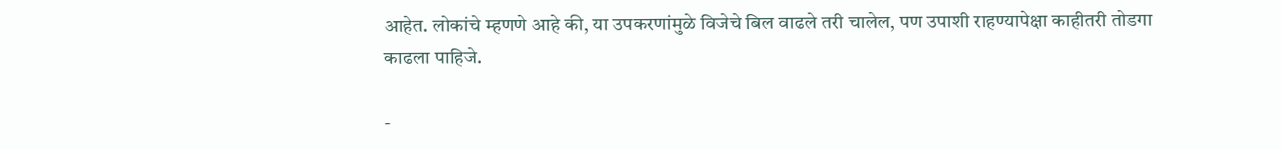आहेत. लोकांचे म्हणणे आहे की, या उपकरणांमुळे विजेचे बिल वाढले तरी चालेल, पण उपाशी राहण्यापेक्षा काहीतरी तोडगा काढला पाहिजे.

-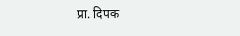प्रा. दिपक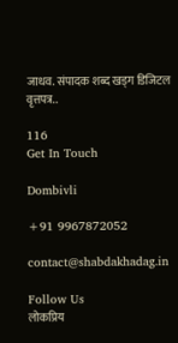जाधव. संपादक शब्द खड्ग डिजिटल वृत्तपत्र..

116
Get In Touch

Dombivli

+91 9967872052

contact@shabdakhadag.in

Follow Us
लोकप्रिय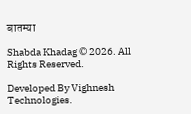बातम्या

Shabda Khadag © 2026. All Rights Reserved.

Developed By Vighnesh Technologies.